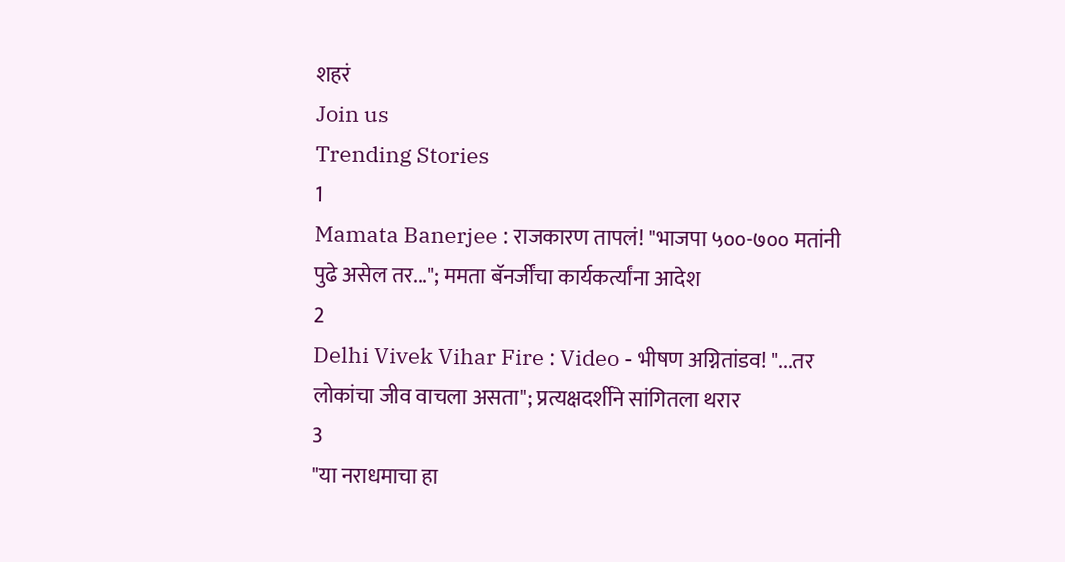शहरं
Join us
Trending Stories
1
Mamata Banerjee : राजकारण तापलं! "भाजपा ५००-७०० मतांनी पुढे असेल तर..."; ममता बॅनर्जींचा कार्यकर्त्यांना आदेश
2
Delhi Vivek Vihar Fire : Video - भीषण अग्नितांडव! "...तर लोकांचा जीव वाचला असता"; प्रत्यक्षदर्शीने सांगितला थरार
3
"या नराधमाचा हा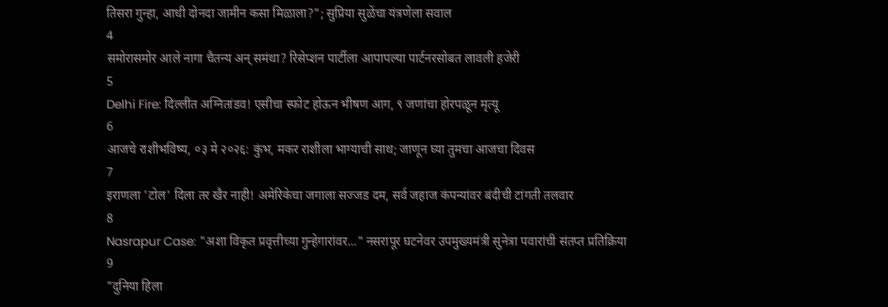तिसरा गुन्हा, आधी दोनदा जामीन कसा मिळाला?"; सुप्रिया सुळेंचा यंत्रणेला सवाल
4
समोरासमोर आले नागा चैतन्य अन् समंथा? रिसेप्शन पार्टीला आपापल्या पार्टनरसोबत लावली हजेरी
5
Delhi Fire: दिल्लीत अग्नितांडव! एसीचा स्फोट होऊन भीषण आग, ९ जणांचा होरपळून मृत्यू
6
आजचे राशीभविष्य, ०३ मे २०२६: कुंभ, मकर राशीला भाग्याची साथ; जाणून घ्या तुमचा आजचा दिवस
7
इराणला 'टोल' दिला तर खैर नाही! अमेरिकेचा जगाला सज्जड दम, सर्व जहाज कंपन्यांवर बंदीची टांगती तलवार
8
Nasrapur Case: "अशा विकृत प्रवृत्तीच्या गुन्हेगारांवर..." नसरापूर घटनेवर उपमुख्यमंत्री सुनेत्रा पवारांची संतप्त प्रतिक्रिया
9
"दुनिया हिला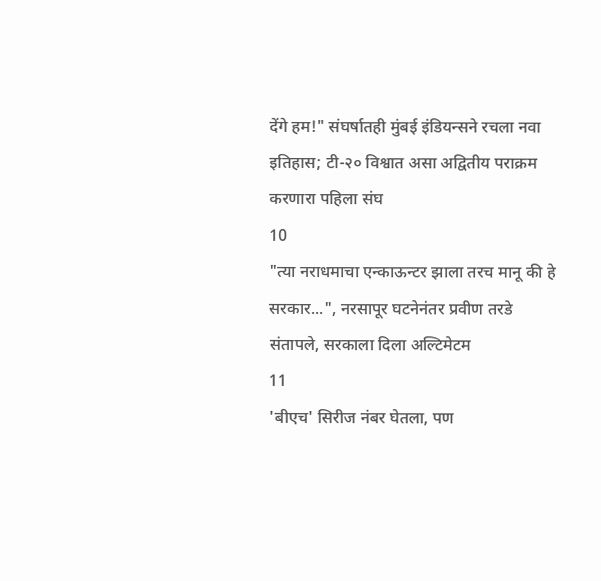देंगे हम!" संघर्षातही मुंबई इंडियन्सने रचला नवा इतिहास; टी-२० विश्वात असा अद्वितीय पराक्रम करणारा पहिला संघ
10
"त्या नराधमाचा एन्काऊन्टर झाला तरच मानू की हे सरकार...", नरसापूर घटनेनंतर प्रवीण तरडे संतापले, सरकाला दिला अल्टिमेटम
11
'बीएच' सिरीज नंबर घेतला, पण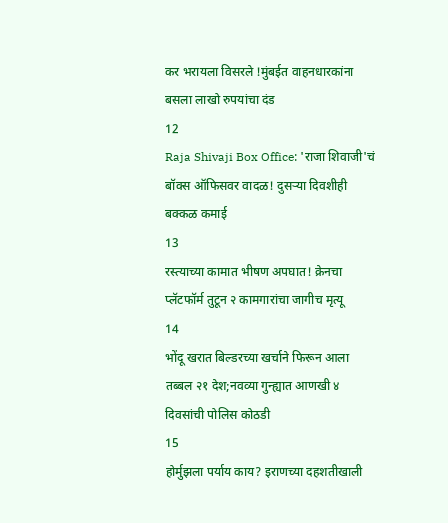कर भरायला विसरले !मुंबईत वाहनधारकांना बसला लाखो रुपयांचा दंड
12
Raja Shivaji Box Office: 'राजा शिवाजी'चं बॉक्स ऑफिसवर वादळ! दुसऱ्या दिवशीही बक्कळ कमाई
13
रस्त्याच्या कामात भीषण अपघात! क्रेनचा प्लॅटफॉर्म तुटून २ कामगारांचा जागीच मृत्यू
14
भोंदू खरात बिल्डरच्या खर्चाने फिरून आला तब्बल २१ देश;नवव्या गुन्ह्यात आणखी ४ दिवसांची पोलिस कोठडी
15
होर्मुझला पर्याय काय? इराणच्या दहशतीखाली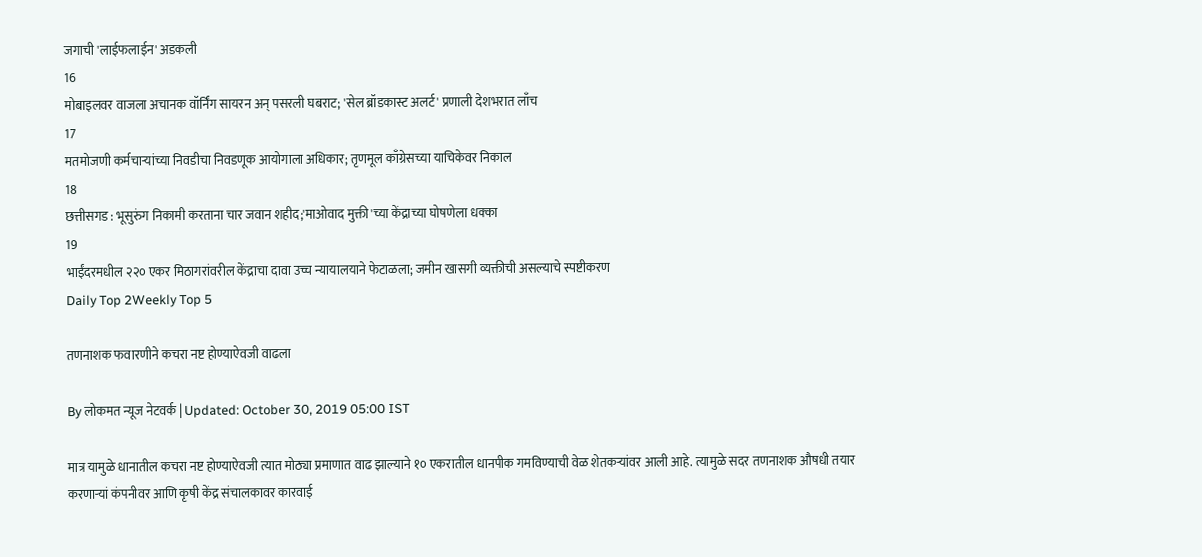जगाची 'लाईफलाईन' अडकली
16
मोबाइलवर वाजला अचानक वॉर्निंग सायरन अन् पसरली घबराट; 'सेल ब्रॉडकास्ट अलर्ट' प्रणाली देशभरात लाँच
17
मतमोजणी कर्मचाऱ्यांच्या निवडीचा निवडणूक आयोगाला अधिकार; तृणमूल काँग्रेसच्या याचिकेवर निकाल
18
छत्तीसगड : भूसुरुंग निकामी करताना चार जवान शहीद;'माओवाद मुक्ती'च्या केंद्राच्या घोषणेला धक्का
19
भाईंदरमधील २२० एकर मिठागरांवरील केंद्राचा दावा उच्च न्यायालयाने फेटाळला; जमीन खासगी व्यक्तीची असल्याचे स्पष्टीकरण
Daily Top 2Weekly Top 5

तणनाशक फवारणीने कचरा नष्ट होण्याऐवजी वाढला

By लोकमत न्यूज नेटवर्क | Updated: October 30, 2019 05:00 IST

मात्र यामुळे धानातील कचरा नष्ट होण्याऐवजी त्यात मोठ्या प्रमाणात वाढ झाल्याने १० एकरातील धानपीक गमविण्याची वेळ शेतकऱ्यांवर आली आहे. त्यामुळे सदर तणनाशक औषधी तयार करणाऱ्यां कंपनीवर आणि कृषी केंद्र संचालकावर कारवाई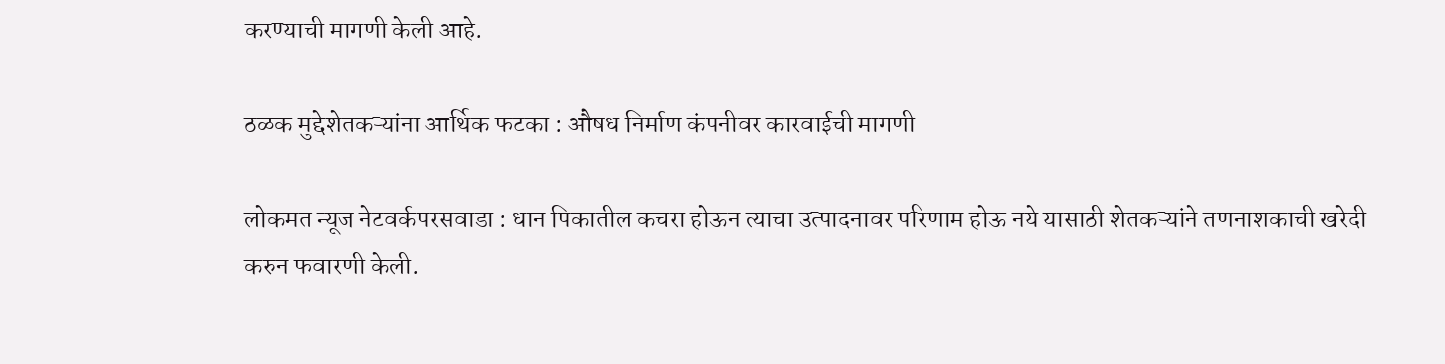करण्याची मागणी केली आहे.

ठळक मुद्देशेतकऱ्यांना आर्थिक फटका : औषध निर्माण कंपनीवर कारवाईची मागणी

लोकमत न्यूज नेटवर्कपरसवाडा : धान पिकातील कचरा होऊन त्याचा उत्पादनावर परिणाम होऊ नये यासाठी शेतकऱ्यांने तणनाशकाची खरेदी करुन फवारणी केली.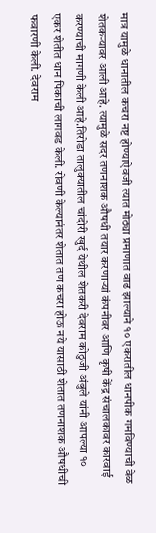मात्र यामुळे धानातील कचरा नष्ट होण्याऐवजी त्यात मोठ्या प्रमाणात वाढ झाल्याने १० एकरातील धानपीक गमविण्याची वेळ शेतकऱ्यावर आली आहे. त्यामुळे सदर तणनाशक औषधी तयार करणाऱ्यां कंपनीवर आणि कृषी केंद्र संचालकावर कारवाई करण्याची मागणी केली आहे.तिरोडा तालुक्यातील चांदोरी खुर्द येथील शेतकरी देवराम कोठुजी अंबुले यांनी आपल्या १० एकर शेतीत धान पिकाची लागवड केली. रोवणी केल्यानंतर शेतात तण कचरा होऊ नये यासाठी शेतात तणनाशक औषधीची फवारणी केली. देवराम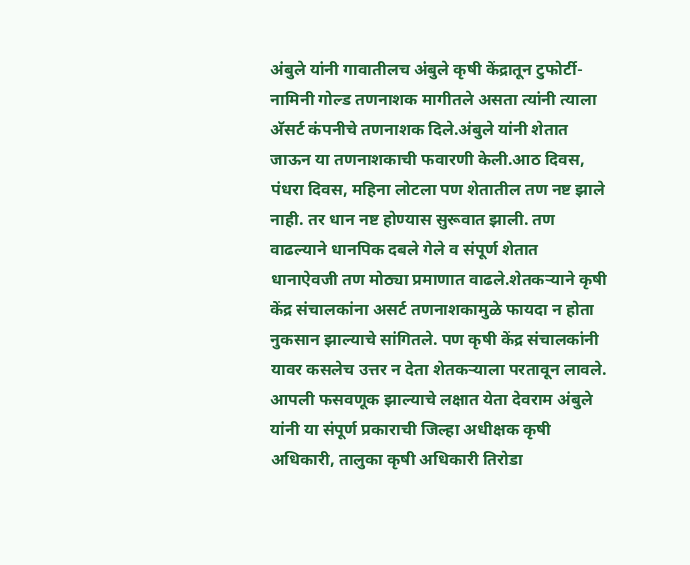अंबुले यांनी गावातीलच अंबुले कृषी केंद्रातून टुफोर्टी-नामिनी गोल्ड तणनाशक मागीतले असता त्यांनी त्याला अ‍ॅसर्ट कंपनीचे तणनाशक दिले.अंबुले यांनी शेतात जाऊन या तणनाशकाची फवारणी केली.आठ दिवस, पंधरा दिवस, महिना लोटला पण शेतातील तण नष्ट झाले नाही. तर धान नष्ट होण्यास सुरूवात झाली. तण वाढल्याने धानपिक दबले गेले व संपूर्ण शेतात धानाऐवजी तण मोठ्या प्रमाणात वाढले.शेतकऱ्याने कृषी केंद्र संचालकांना असर्ट तणनाशकामुळे फायदा न होता नुकसान झाल्याचे सांगितले. पण कृषी केंद्र संचालकांनी यावर कसलेच उत्तर न देता शेतकऱ्याला परतावून लावले. आपली फसवणूक झाल्याचे लक्षात येता देवराम अंबुले यांनी या संपूर्ण प्रकाराची जिल्हा अधीक्षक कृषी अधिकारी, तालुका कृषी अधिकारी तिरोडा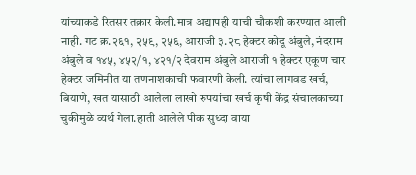यांच्याकडे रितसर तक्रार केली.मात्र अद्यापही याची चौकशी करण्यात आली नाही. गट क्र.२६१, २५९, २५६, आराजी ३.२८ हेक्टर कोदू अंबुले, नंदराम अंबुले व १४५, ४५२/१, ४२१/२ देवराम अंबुले आराजी १ हेक्टर एकूण चार हेक्टर जमिनीत या तणनाशकाची फवारणी केली. त्यांचा लागवड खर्च, बियाणे, खत यासाठी आलेला लाखो रुपयांचा खर्च कृषी केंद्र संचालकाच्या चुकीमुळे व्यर्थ गेला.हाती आलेले पीक सुध्दा वाया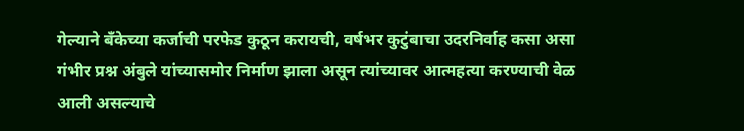गेल्याने बँकेच्या कर्जाची परफेड कुठून करायची, वर्षभर कुटुंबाचा उदरनिर्वाह कसा असा गंभीर प्रश्न अंबुले यांच्यासमोर निर्माण झाला असून त्यांच्यावर आत्महत्या करण्याची वेळ आली असल्याचे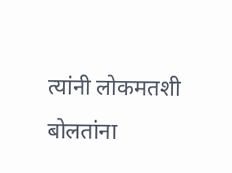त्यांनी लोकमतशी बोलतांना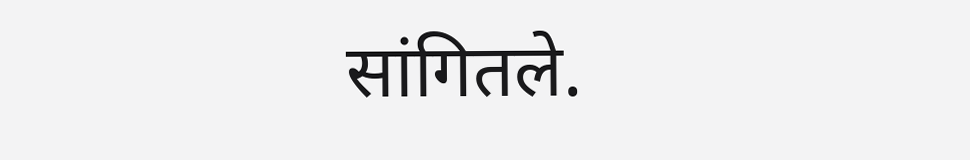सांगितले.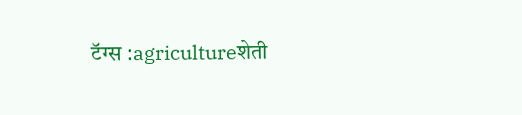टॅग्स :agricultureशेती